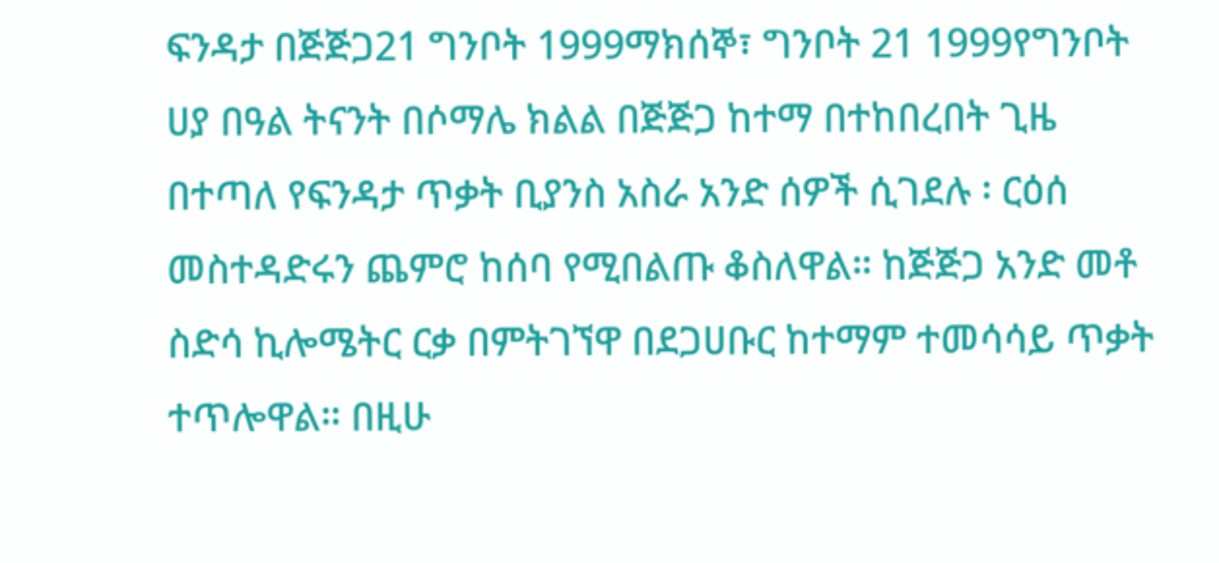ፍንዳታ በጅጅጋ21 ግንቦት 1999ማክሰኞ፣ ግንቦት 21 1999የግንቦት ሀያ በዓል ትናንት በሶማሌ ክልል በጅጅጋ ከተማ በተከበረበት ጊዜ በተጣለ የፍንዳታ ጥቃት ቢያንስ አስራ አንድ ሰዎች ሲገደሉ ፡ ርዕሰ መስተዳድሩን ጨምሮ ከሰባ የሚበልጡ ቆስለዋል። ከጅጅጋ አንድ መቶ ስድሳ ኪሎሜትር ርቃ በምትገኘዋ በደጋሀቡር ከተማም ተመሳሳይ ጥቃት ተጥሎዋል። በዚሁ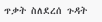ጥቃት ስለደረሰ ጉዳት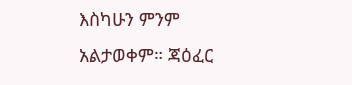እስካሁን ምንም አልታወቀም። ጃዕፈር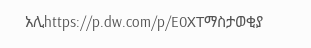አሊhttps://p.dw.com/p/E0XTማስታወቂያ